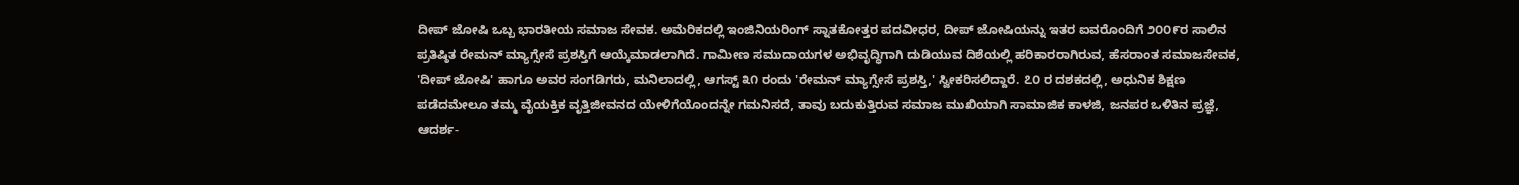ದೀಪ್ ಜೋಷಿ ಒಬ್ಬ ಭಾರತೀಯ ಸಮಾಜ ಸೇವಕ. ಅಮೆರಿಕದಲ್ಲಿ ಇಂಜಿನಿಯರಿಂಗ್ ಸ್ನಾತಕೋತ್ತರ ಪದವೀಧರ, ದೀಪ್ ಜೋಷಿಯನ್ನು ಇತರ ಐವರೊಂದಿಗೆ ೨೦೦೯ರ ಸಾಲಿನ ಪ್ರತಿಷ್ಠಿತ ರೇಮನ್ ಮ್ಯಾಗ್ಸೇಸೆ ಪ್ರಶಸ್ತಿಗೆ ಆಯ್ಕೆಮಾಡಲಾಗಿದೆ. ಗಾಮೀಣ ಸಮುದಾಯಗಳ ಅಭಿವೃದ್ಧಿಗಾಗಿ ದುಡಿಯುವ ದಿಶೆಯಲ್ಲಿ ಹರಿಕಾರರಾಗಿರುವ, ಹೆಸರಾಂತ ಸಮಾಜಸೇವಕ, 'ದೀಪ್ ಜೋಷಿ' ಹಾಗೂ ಅವರ ಸಂಗಡಿಗರು, ಮನಿಲಾದಲ್ಲಿ, ಆಗಸ್ಟ್ ೩೧ ರಂದು 'ರೇಮನ್ ಮ್ಯಾಗ್ಸೇಸೆ ಪ್ರಶಸ್ತಿ,' ಸ್ವೀಕರಿಸಲಿದ್ದಾರೆ. ೭೦ ರ ದಶಕದಲ್ಲಿ, ಅಧುನಿಕ ಶಿಕ್ಷಣ ಪಡೆದಮೇಲೂ ತಮ್ಮ ವೈಯಕ್ತಿಕ ವೃತ್ತಿಜೀವನದ ಯೇಳಿಗೆಯೊಂದನ್ನೇ ಗಮನಿಸದೆ, ತಾವು ಬದುಕುತ್ತಿರುವ ಸಮಾಜ ಮುಖಿಯಾಗಿ ಸಾಮಾಜಿಕ ಕಾಳಜಿ, ಜನಪರ ಒಳಿತಿನ ಪ್ರಜ್ಞೆ, ಆದರ್ಶ-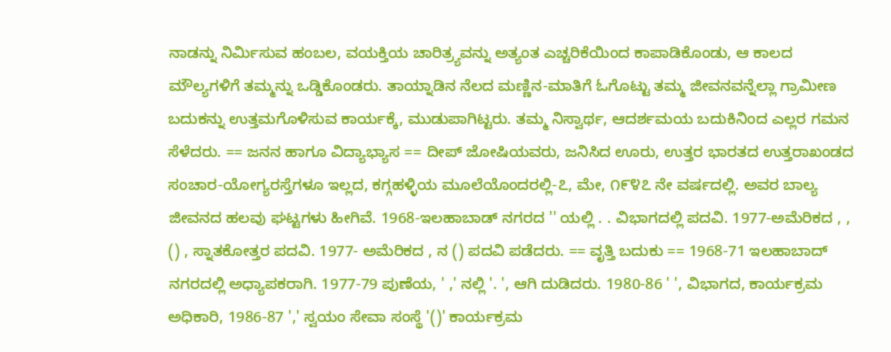ನಾಡನ್ನು ನಿರ್ಮಿಸುವ ಹಂಬಲ, ವಯಕ್ತಿಯ ಚಾರಿತ್ರ್ಯವನ್ನು ಅತ್ಯಂತ ಎಚ್ಚರಿಕೆಯಿಂದ ಕಾಪಾಡಿಕೊಂಡು, ಆ ಕಾಲದ ಮೌಲ್ಯಗಳಿಗೆ ತಮ್ಮನ್ನು ಒಡ್ಡಿಕೊಂಡರು. ತಾಯ್ನಾಡಿನ ನೆಲದ ಮಣ್ಣಿನ-ಮಾತಿಗೆ ಓಗೊಟ್ಟು ತಮ್ಮ ಜೀವನವನ್ನೆಲ್ಲಾ ಗ್ರಾಮೀಣ ಬದುಕನ್ನು ಉತ್ತಮಗೊಳಿಸುವ ಕಾರ್ಯಕ್ಕೆ, ಮುಡುಪಾಗಿಟ್ಟರು. ತಮ್ಮ ನಿಸ್ವಾರ್ಥ, ಆದರ್ಶಮಯ ಬದುಕಿನಿಂದ ಎಲ್ಲರ ಗಮನ ಸೆಳೆದರು. == ಜನನ ಹಾಗೂ ವಿದ್ಯಾಭ್ಯಾಸ == ದೀಪ್ ಜೋಷಿಯವರು, ಜನಿಸಿದ ಊರು, ಉತ್ತರ ಭಾರತದ ಉತ್ತರಾಖಂಡದ ಸಂಚಾರ-ಯೋಗ್ಯರಸ್ತೆಗಳೂ ಇಲ್ಲದ, ಕಗ್ಗಹಳ್ಳಿಯ ಮೂಲೆಯೊಂದರಲ್ಲಿ-೭, ಮೇ, ೧೯೪೭ ನೇ ವರ್ಷದಲ್ಲಿ. ಅವರ ಬಾಲ್ಯ ಜೀವನದ ಹಲವು ಘಟ್ಟಗಳು ಹೀಗಿವೆ. 1968-ಇಲಹಾಬಾಡ್ ನಗರದ '' ಯಲ್ಲಿ . . ವಿಭಾಗದಲ್ಲಿ ಪದವಿ. 1977-ಅಮೆರಿಕದ , , () , ಸ್ನಾತಕೋತ್ತರ ಪದವಿ. 1977- ಅಮೆರಿಕದ , ನ () ಪದವಿ ಪಡೆದರು. == ವೃತ್ತಿ ಬದುಕು == 1968-71 ಇಲಹಾಬಾದ್ ನಗರದಲ್ಲಿ ಅಧ್ಯಾಪಕರಾಗಿ. 1977-79 ಪುಣೆಯ, ' ,' ನಲ್ಲಿ '. ', ಆಗಿ ದುಡಿದರು. 1980-86 ' ', ವಿಭಾಗದ, ಕಾರ್ಯಕ್ರಮ ಅಧಿಕಾರಿ, 1986-87 ',' ಸ್ವಯಂ ಸೇವಾ ಸಂಸ್ಥೆ '()' ಕಾರ್ಯಕ್ರಮ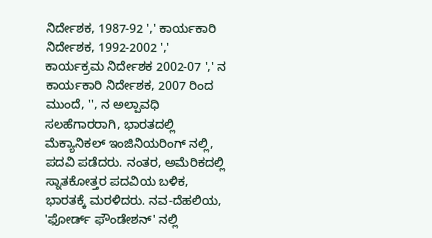ನಿರ್ದೇಶಕ, 1987-92 ',' ಕಾರ್ಯಕಾರಿ ನಿರ್ದೇಶಕ, 1992-2002 ',' ಕಾರ್ಯಕ್ರಮ ನಿರ್ದೇಶಕ 2002-07 ',' ನ ಕಾರ್ಯಕಾರಿ ನಿರ್ದೇಶಕ, 2007 ರಿಂದ ಮುಂದೆ, '', ನ ಅಲ್ಪಾವಧಿ ಸಲಹೆಗಾರರಾಗಿ, ಭಾರತದಲ್ಲಿ ಮೆಕ್ಯಾನಿಕಲ್ ಇಂಜಿನಿಯರಿಂಗ್ ನಲ್ಲಿ, ಪದವಿ ಪಡೆದರು. ನಂತರ, ಅಮೆರಿಕದಲ್ಲಿ ಸ್ನಾತಕೋತ್ತರ ಪದವಿಯ ಬಳಿಕ, ಭಾರತಕ್ಕೆ ಮರಳಿದರು. ನವ-ದೆಹಲಿಯ, 'ಫೋರ್ಡ್ ಫೌಂಡೇಶನ್' ನಲ್ಲಿ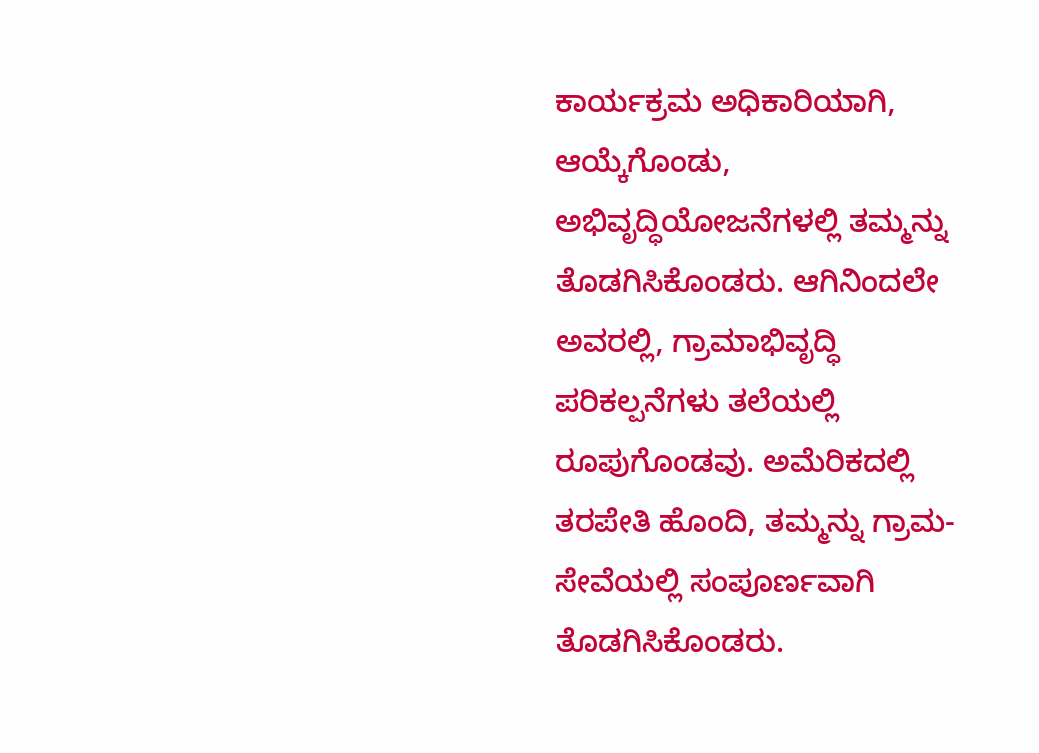ಕಾರ್ಯಕ್ರಮ ಅಧಿಕಾರಿಯಾಗಿ, ಆಯ್ಕೆಗೊಂಡು, ಅಭಿವೃದ್ಧಿಯೋಜನೆಗಳಲ್ಲಿ ತಮ್ಮನ್ನು ತೊಡಗಿಸಿಕೊಂಡರು. ಆಗಿನಿಂದಲೇ ಅವರಲ್ಲಿ, ಗ್ರಾಮಾಭಿವೃದ್ಧಿ ಪರಿಕಲ್ಪನೆಗಳು ತಲೆಯಲ್ಲಿ ರೂಪುಗೊಂಡವು. ಅಮೆರಿಕದಲ್ಲಿ ತರಪೇತಿ ಹೊಂದಿ, ತಮ್ಮನ್ನು ಗ್ರಾಮ-ಸೇವೆಯಲ್ಲಿ ಸಂಪೂರ್ಣವಾಗಿ ತೊಡಗಿಸಿಕೊಂಡರು.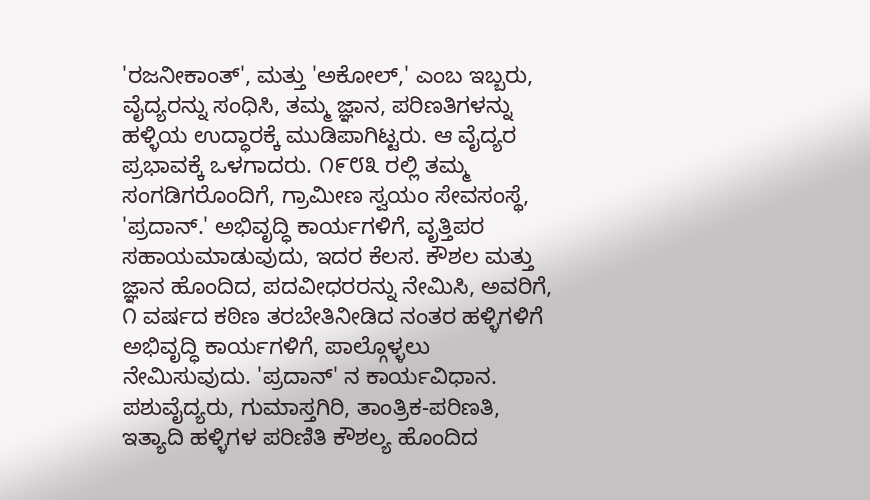'ರಜನೀಕಾಂತ್', ಮತ್ತು 'ಅಕೋಲ್,' ಎಂಬ ಇಬ್ಬರು, ವೈದ್ಯರನ್ನು ಸಂಧಿಸಿ, ತಮ್ಮ ಜ್ಞಾನ, ಪರಿಣತಿಗಳನ್ನು ಹಳ್ಳಿಯ ಉದ್ಧಾರಕ್ಕೆ ಮುಡಿಪಾಗಿಟ್ಟರು. ಆ ವೈದ್ಯರ ಪ್ರಭಾವಕ್ಕೆ ಒಳಗಾದರು. ೧೯೮೩ ರಲ್ಲಿ ತಮ್ಮ ಸಂಗಡಿಗರೊಂದಿಗೆ, ಗ್ರಾಮೀಣ ಸ್ವಯಂ ಸೇವಸಂಸ್ಥೆ, 'ಪ್ರದಾನ್.' ಅಭಿವೃದ್ಧಿ ಕಾರ್ಯಗಳಿಗೆ, ವೃತ್ತಿಪರ ಸಹಾಯಮಾಡುವುದು, ಇದರ ಕೆಲಸ. ಕೌಶಲ ಮತ್ತು ಜ್ಞಾನ ಹೊಂದಿದ, ಪದವೀಧರರನ್ನು ನೇಮಿಸಿ, ಅವರಿಗೆ, ೧ ವರ್ಷದ ಕಠಿಣ ತರಬೇತಿನೀಡಿದ ನಂತರ ಹಳ್ಳಿಗಳಿಗೆ ಅಭಿವೃದ್ಧಿ ಕಾರ್ಯಗಳಿಗೆ, ಪಾಲ್ಗೊಳ್ಳಲು ನೇಮಿಸುವುದು. 'ಪ್ರದಾನ್' ನ ಕಾರ್ಯವಿಧಾನ. ಪಶುವೈದ್ಯರು, ಗುಮಾಸ್ತಗಿರಿ, ತಾಂತ್ರಿಕ-ಪರಿಣತಿ, ಇತ್ಯಾದಿ ಹಳ್ಳಿಗಳ ಪರಿಣಿತಿ ಕೌಶಲ್ಯ ಹೊಂದಿದ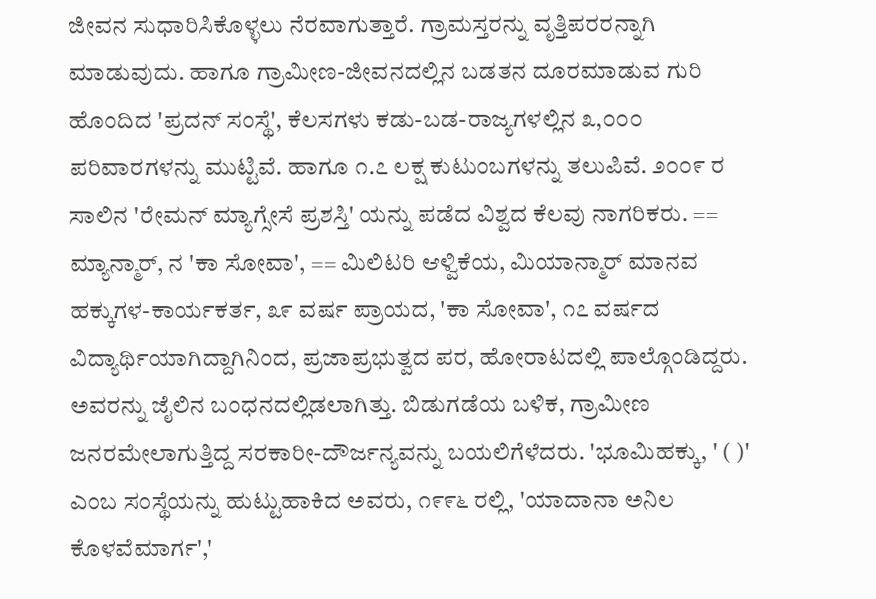ಜೀವನ ಸುಧಾರಿಸಿಕೊಳ್ಳಲು ನೆರವಾಗುತ್ತಾರೆ. ಗ್ರಾಮಸ್ತರನ್ನು ವೃತ್ತಿಪರರನ್ನಾಗಿ ಮಾಡುವುದು. ಹಾಗೂ ಗ್ರಾಮೀಣ-ಜೀವನದಲ್ಲಿನ ಬಡತನ ದೂರಮಾಡುವ ಗುರಿ ಹೊಂದಿದ 'ಪ್ರದನ್ ಸಂಸ್ಥೆ', ಕೆಲಸಗಳು ಕಡು-ಬಡ-ರಾಜ್ಯಗಳಲ್ಲಿನ ೩,೦೦೦ ಪರಿವಾರಗಳನ್ನು ಮುಟ್ಟಿವೆ. ಹಾಗೂ ೧.೭ ಲಕ್ಷ ಕುಟುಂಬಗಳನ್ನು ತಲುಪಿವೆ. ೨೦೦೯ ರ ಸಾಲಿನ 'ರೇಮನ್ ಮ್ಯಾಗ್ಸೇಸೆ ಪ್ರಶಸ್ತಿ' ಯನ್ನು ಪಡೆದ ವಿಶ್ವದ ಕೆಲವು ನಾಗರಿಕರು. == ಮ್ಯಾನ್ಮಾರ್, ನ 'ಕಾ ಸೋವಾ', == ಮಿಲಿಟರಿ ಆಳ್ವಿಕೆಯ, ಮಿಯಾನ್ಮಾರ್ ಮಾನವ ಹಕ್ಕುಗಳ-ಕಾರ್ಯಕರ್ತ, ೩೯ ವರ್ಷ ಪ್ರಾಯದ, 'ಕಾ ಸೋವಾ', ೧೭ ವರ್ಷದ ವಿದ್ಯಾರ್ಥಿಯಾಗಿದ್ದಾಗಿನಿಂದ, ಪ್ರಜಾಪ್ರಭುತ್ವದ ಪರ, ಹೋರಾಟದಲ್ಲಿ ಪಾಲ್ಗೊಂಡಿದ್ದರು. ಅವರನ್ನು ಜೈಲಿನ ಬಂಧನದಲ್ಲಿಡಲಾಗಿತ್ತು. ಬಿಡುಗಡೆಯ ಬಳಿಕ, ಗ್ರಾಮೀಣ ಜನರಮೇಲಾಗುತ್ತಿದ್ದ ಸರಕಾರೀ-ದೌರ್ಜನ್ಯವನ್ನು ಬಯಲಿಗೆಳೆದರು. 'ಭೂಮಿಹಕ್ಕು, ' ( )' ಎಂಬ ಸಂಸ್ಥೆಯನ್ನು ಹುಟ್ಟುಹಾಕಿದ ಅವರು, ೧೯೯೬ ರಲ್ಲಿ, 'ಯಾದಾನಾ ಅನಿಲ ಕೊಳವೆಮಾರ್ಗ','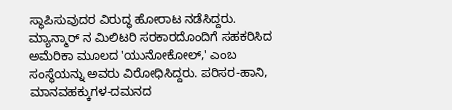ಸ್ಥಾಪಿಸುವುದರ ವಿರುದ್ಧ ಹೋರಾಟ ನಡೆಸಿದ್ದರು. ಮ್ಯಾನ್ಮಾರ್ ನ ಮಿಲಿಟರಿ ಸರಕಾರದೊಂದಿಗೆ ಸಹಕರಿಸಿದ ಅಮೆರಿಕಾ ಮೂಲದ 'ಯುನೋಕೋಲ್,' ಎಂಬ ಸಂಸ್ಥೆಯನ್ನು ಅವರು ವಿರೋಧಿಸಿದ್ದರು. ಪರಿಸರ-ಹಾನಿ, ಮಾನವಹಕ್ಕುಗಳ-ದಮನದ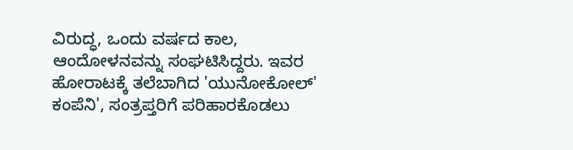ವಿರುದ್ಧ, ಒಂದು ವರ್ಷದ ಕಾಲ, ಆಂದೋಳನವನ್ನು ಸಂಘಟಿಸಿದ್ದರು. ಇವರ ಹೋರಾಟಕ್ಕೆ ತಲೆಬಾಗಿದ 'ಯುನೋಕೋಲ್' ಕಂಪೆನಿ', ಸಂತ್ರಪ್ತರಿಗೆ ಪರಿಹಾರಕೊಡಲು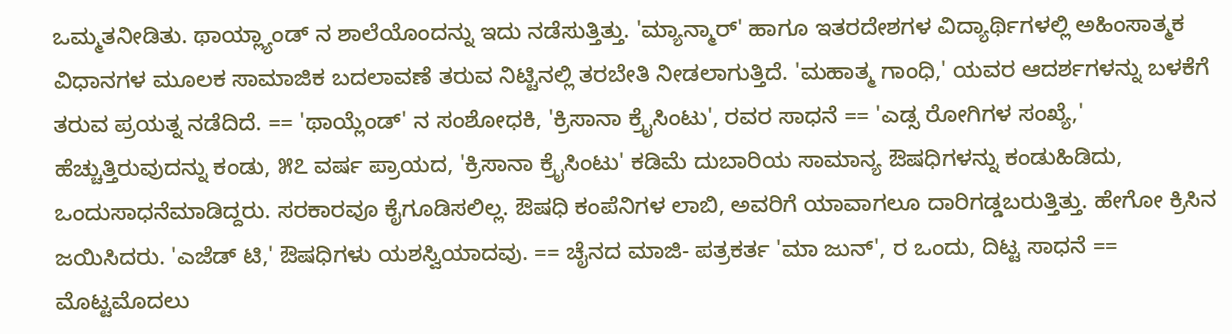ಒಮ್ಮತನೀಡಿತು. ಥಾಯ್ಲ್ಯಾಂಡ್ ನ ಶಾಲೆಯೊಂದನ್ನು ಇದು ನಡೆಸುತ್ತಿತ್ತು. 'ಮ್ಯಾನ್ಮಾರ್' ಹಾಗೂ ಇತರದೇಶಗಳ ವಿದ್ಯಾರ್ಥಿಗಳಲ್ಲಿ ಅಹಿಂಸಾತ್ಮಕ ವಿಧಾನಗಳ ಮೂಲಕ ಸಾಮಾಜಿಕ ಬದಲಾವಣೆ ತರುವ ನಿಟ್ಟಿನಲ್ಲಿ ತರಬೇತಿ ನೀಡಲಾಗುತ್ತಿದೆ. 'ಮಹಾತ್ಮ ಗಾಂಧಿ,' ಯವರ ಆದರ್ಶಗಳನ್ನು ಬಳಕೆಗೆ ತರುವ ಪ್ರಯತ್ನ ನಡೆದಿದೆ. == 'ಥಾಯ್ಲೆಂಡ್' ನ ಸಂಶೋಧಕಿ, 'ಕ್ರಿಸಾನಾ ಕ್ರೈಸಿಂಟು', ರವರ ಸಾಧನೆ == 'ಎಡ್ಸ ರೋಗಿಗಳ ಸಂಖ್ಯೆ,' ಹೆಚ್ಚುತ್ತಿರುವುದನ್ನು ಕಂಡು, ೫೭ ವರ್ಷ ಪ್ರಾಯದ, 'ಕ್ರಿಸಾನಾ ಕ್ರೈಸಿಂಟು' ಕಡಿಮೆ ದುಬಾರಿಯ ಸಾಮಾನ್ಯ ಔಷಧಿಗಳನ್ನು ಕಂಡುಹಿಡಿದು, ಒಂದುಸಾಧನೆಮಾಡಿದ್ದರು. ಸರಕಾರವೂ ಕೈಗೂಡಿಸಲಿಲ್ಲ. ಔಷಧಿ ಕಂಪೆನಿಗಳ ಲಾಬಿ, ಅವರಿಗೆ ಯಾವಾಗಲೂ ದಾರಿಗಡ್ಡಬರುತ್ತಿತ್ತು. ಹೇಗೋ ಕ್ರಿಸಿನ ಜಯಿಸಿದರು. 'ಎಜೆಡ್ ಟಿ,' ಔಷಧಿಗಳು ಯಶಸ್ವಿಯಾದವು. == ಚೈನದ ಮಾಜಿ- ಪತ್ರಕರ್ತ 'ಮಾ ಜುನ್', ರ ಒಂದು, ದಿಟ್ಟ ಸಾಧನೆ == ಮೊಟ್ಟಮೊದಲು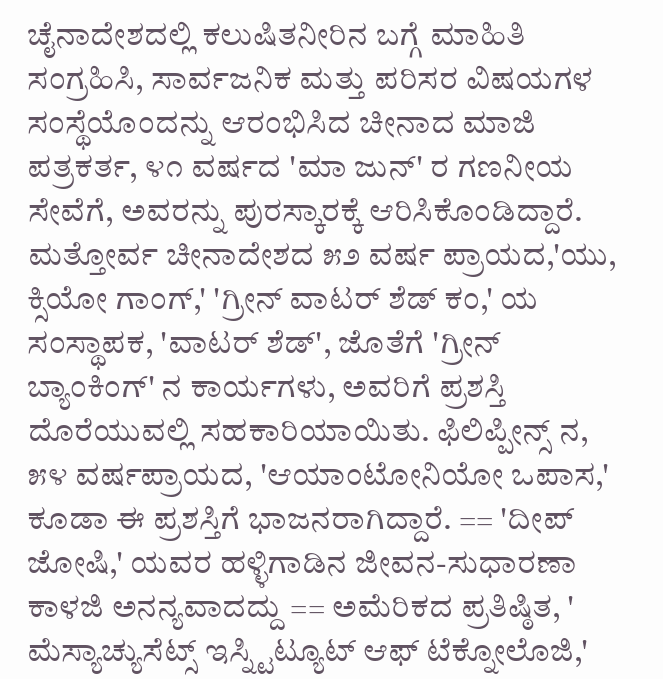ಚೈನಾದೇಶದಲ್ಲಿ ಕಲುಷಿತನೀರಿನ ಬಗ್ಗೆ ಮಾಹಿತಿ ಸಂಗ್ರಹಿಸಿ, ಸಾರ್ವಜನಿಕ ಮತ್ತು ಪರಿಸರ ವಿಷಯಗಳ ಸಂಸ್ಥೆಯೊಂದನ್ನು ಆರಂಭಿಸಿದ ಚೀನಾದ ಮಾಜಿ ಪತ್ರಕರ್ತ, ೪೧ ವರ್ಷದ 'ಮಾ ಜುನ್' ರ ಗಣನೀಯ ಸೇವೆಗೆ, ಅವರನ್ನು ಪುರಸ್ಕಾರಕ್ಕೆ ಆರಿಸಿಕೊಂಡಿದ್ದಾರೆ. ಮತ್ತೋರ್ವ ಚೀನಾದೇಶದ ೫೨ ವರ್ಷ ಪ್ರಾಯದ,'ಯು, ಕ್ಸಿಯೋ ಗಾಂಗ್,' 'ಗ್ರೀನ್ ವಾಟರ್ ಶೆಡ್ ಕಂ,' ಯ ಸಂಸ್ಥಾಪಕ, 'ವಾಟರ್ ಶೆಡ್', ಜೊತೆಗೆ 'ಗ್ರೀನ್ ಬ್ಯಾಂಕಿಂಗ್' ನ ಕಾರ್ಯಗಳು, ಅವರಿಗೆ ಪ್ರಶಸ್ತಿ ದೊರೆಯುವಲ್ಲಿ ಸಹಕಾರಿಯಾಯಿತು. ಫಿಲಿಪ್ಪೀನ್ಸ್ ನ, ೫೪ ವರ್ಷಪ್ರಾಯದ, 'ಆಯಾಂಟೋನಿಯೋ ಒಪಾಸ,' ಕೂಡಾ ಈ ಪ್ರಶಸ್ತಿಗೆ ಭಾಜನರಾಗಿದ್ದಾರೆ. == 'ದೀಪ್ ಜೋಷಿ,' ಯವರ ಹಳ್ಳಿಗಾಡಿನ ಜೀವನ-ಸುಧಾರಣಾ ಕಾಳಜಿ ಅನನ್ಯವಾದದ್ದು == ಅಮೆರಿಕದ ಪ್ರತಿಷ್ಠಿತ, ' ಮೆಸ್ಯಾಚ್ಯುಸೆಟ್ಸ್ ಇಸ್ನ್ಟಿಟ್ಯೂಟ್ ಆಫ್ ಟೆಕ್ನೋಲೊಜಿ,'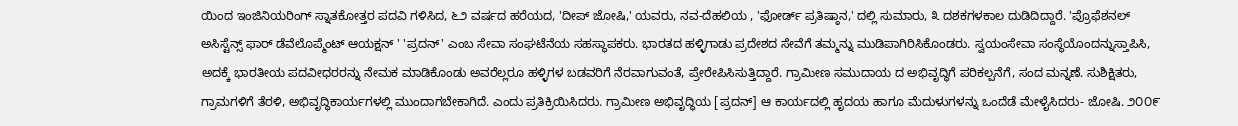ಯಿಂದ ಇಂಜಿನಿಯರಿಂಗ್ ಸ್ನಾತಕೋತ್ತರ ಪದವಿ ಗಳಿಸಿದ, ೬೨ ವರ್ಷದ ಹರೆಯದ, 'ದೀಪ್ ಜೋಷಿ,' ಯವರು, ನವ-ದೆಹಲಿಯ , 'ಫೋರ್ಡ್ ಪ್ರತಿಷ್ಠಾನ,' ದಲ್ಲಿ ಸುಮಾರು, ೩ ದಶಕಗಳಕಾಲ ದುಡಿದಿದ್ದಾರೆ. 'ಪ್ರೊಫೆಶನಲ್ ಅಸಿಸ್ಟೆನ್ಸ್ ಫಾರ್ ಡೆವೆಲೊಪ್ಮೆಂಟ್ ಆಯಕ್ಷನ್ ' 'ಪ್ರದನ್' ಎಂಬ ಸೇವಾ ಸಂಘಟೆನೆಯ ಸಹಸ್ಥಾಪಕರು. ಭಾರತದ ಹಳ್ಳಿಗಾಡು ಪ್ರದೇಶದ ಸೇವೆಗೆ ತಮ್ಮನ್ನು ಮುಡಿಪಾಗಿರಿಸಿಕೊಂಡರು. ಸ್ವಯಂಸೇವಾ ಸಂಸ್ಥೆಯೊಂದನ್ನುಸ್ತಾಪಿಸಿ, ಅದಕ್ಕೆ ಭಾರತೀಯ ಪದವೀಧರರನ್ನು ನೇಮಕ ಮಾಡಿಕೊಂಡು ಅವರೆಲ್ಲರೂ ಹಳ್ಳಿಗಳ ಬಡವರಿಗೆ ನೆರವಾಗುವಂತೆ, ಪ್ರೇರೇಪಿಸಿಸುತ್ತಿದ್ದಾರೆ. ಗ್ರಾಮೀಣ ಸಮುದಾಯ ದ ಅಭಿವೃದ್ಧಿಗೆ ಪರಿಕಲ್ಪನೆಗೆ, ಸಂದ ಮನ್ನಣೆ. ಸುಶಿಕ್ಷಿತರು, ಗ್ರಾಮಗಳಿಗೆ ತೆರಳಿ, ಅಭಿವೃದ್ಧಿಕಾರ್ಯಗಳಲ್ಲಿ ಮುಂದಾಗಬೇಕಾಗಿದೆ. ಎಂದು ಪ್ರತಿಕ್ರಿಯಿಸಿದರು. ಗ್ರಾಮೀಣ ಅಭಿವೃದ್ಧಿಯ [ಪ್ರದನ್] ಆ ಕಾರ್ಯದಲ್ಲಿ ಹೃದಯ ಹಾಗೂ ಮೆದುಳುಗಳನ್ನು ಒಂದೆಡೆ ಮೇಳೈಸಿದರು- ಜೋಷಿ. ೨೦೦೯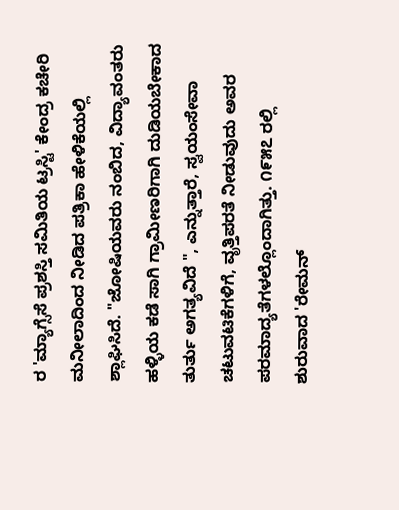ರ 'ಮ್ಯಾಗ್ಸೆಸೆ ಪ್ರಶಸ್ತಿ ಸಮಿತಿಯ ಟ್ರಸ್ಟಿ' ಕೇಂದ್ರ ಕಚೇರಿ ಮನೀಲಾದಿಂದ ನೀಡಿದ ಪತ್ರಿಕಾ ಹೇಳಿಕೆಯಲ್ಲಿ ಶ್ಲಾಘಿಸಿದೆ. "ಜೋಷಿಯವರು ನಂಬಿದ, ವಿದ್ಯಾವಂತರು ಹಳ್ಳಿಯ ಕಡೆ ಸಾಗಿ ಗ್ರಾಮೀಣರಿಗಾಗಿ ದುಡಿಯಬೇಕಾದ ತುರ್ತು ಅಗತ್ಯವಿದೆ ", ಎನ್ನುತ್ತಾರೆ, ಸ್ವಯಂಸೇವಾ ಚಟುವಟಿಕೆಗಳಿಗೆ, ವೃತ್ತಿಪರತೆ ನೀಡುವುದು ಅವರ ಪರಮಾದ್ಯತೆಗಳಲ್ಲೊಂದಾಗಿತ್ತು. ೧೯೫೭ ರಲ್ಲಿ ಶುರುವಾದ 'ರೇಮನ್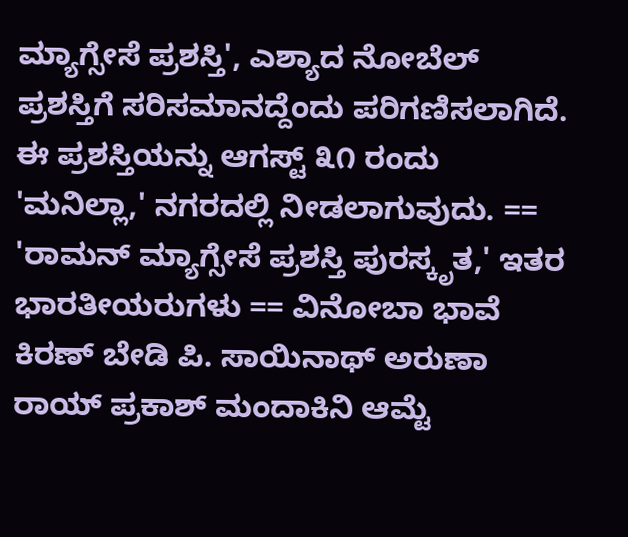ಮ್ಯಾಗ್ಸೇಸೆ ಪ್ರಶಸ್ತಿ', ಎಶ್ಯಾದ ನೋಬೆಲ್ ಪ್ರಶಸ್ತಿಗೆ ಸರಿಸಮಾನದ್ದೆಂದು ಪರಿಗಣಿಸಲಾಗಿದೆ. ಈ ಪ್ರಶಸ್ತಿಯನ್ನು ಆಗಸ್ಟ್ ೩೧ ರಂದು 'ಮನಿಲ್ಲಾ,' ನಗರದಲ್ಲಿ ನೀಡಲಾಗುವುದು. == 'ರಾಮನ್ ಮ್ಯಾಗ್ಸೇಸೆ ಪ್ರಶಸ್ತಿ ಪುರಸ್ಕೃತ,' ಇತರ ಭಾರತೀಯರುಗಳು == ವಿನೋಬಾ ಭಾವೆ ಕಿರಣ್ ಬೇಡಿ ಪಿ. ಸಾಯಿನಾಥ್ ಅರುಣಾ ರಾಯ್ ಪ್ರಕಾಶ್ ಮಂದಾಕಿನಿ ಆಮ್ಟೆ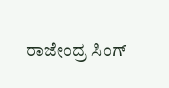ರಾಜೇಂದ್ರ ಸಿಂಗ್